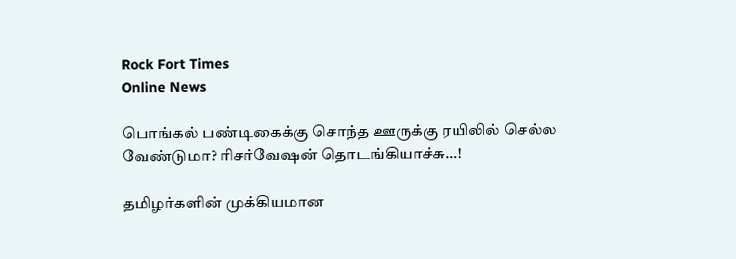Rock Fort Times
Online News

பொங்கல் பண்டிகைக்கு சொந்த ஊருக்கு ரயிலில் செல்ல வேண்டுமா? ரிசர்வேஷன் தொடங்கியாச்சு…!

தமிழர்களின் முக்கியமான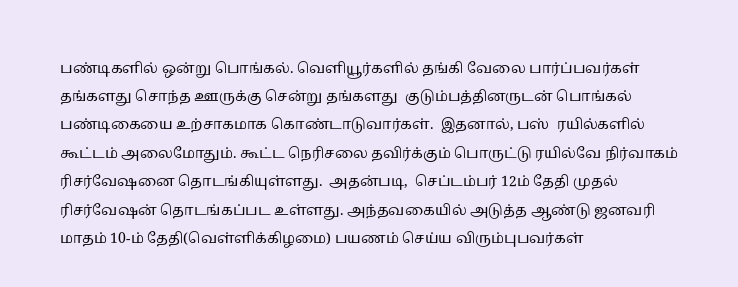பண்டிகளில் ஒன்று பொங்கல். வெளியூர்களில் தங்கி வேலை பார்ப்பவர்கள் தங்களது சொந்த ஊருக்கு சென்று தங்களது  குடும்பத்தினருடன் பொங்கல் பண்டிகையை உற்சாகமாக கொண்டாடுவார்கள்.  இதனால், பஸ்  ரயில்களில் கூட்டம் அலைமோதும். கூட்ட நெரிசலை தவிர்க்கும் பொருட்டு ரயில்வே நிர்வாகம் ரிசர்வேஷனை தொடங்கியுள்ளது.  அதன்படி,  செப்டம்பர் 12ம் தேதி முதல் ரிசர்வேஷன் தொடங்கப்பட உள்ளது. அந்தவகையில் அடுத்த ஆண்டு ஜனவரி மாதம் 10-ம் தேதி(வெள்ளிக்கிழமை) பயணம் செய்ய விரும்புபவர்கள்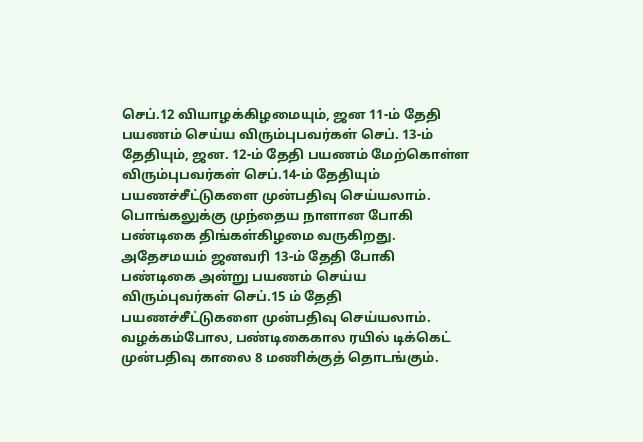செப்.12 வியாழக்கிழமையும், ஜன 11-ம் தேதி பயணம் செய்ய விரும்புபவர்கள் செப். 13-ம் தேதியும், ஜன. 12-ம் தேதி பயணம் மேற்கொள்ள விரும்புபவர்கள் செப்.14-ம் தேதியும் பயணச்சீட்டுகளை முன்பதிவு செய்யலாம். பொங்கலுக்கு முந்தைய நாளான போகி பண்டிகை திங்கள்கிழமை வருகிறது.  அதேசமயம் ஜனவரி 13-ம் தேதி போகி பண்டிகை அன்று பயணம் செய்ய விரும்புவர்கள் செப்.15 ம் தேதி பயணச்சீட்டுகளை முன்பதிவு செய்யலாம். வழக்கம்போல, பண்டிகைகால ரயில் டிக்கெட் முன்பதிவு காலை 8 மணிக்குத் தொடங்கும்.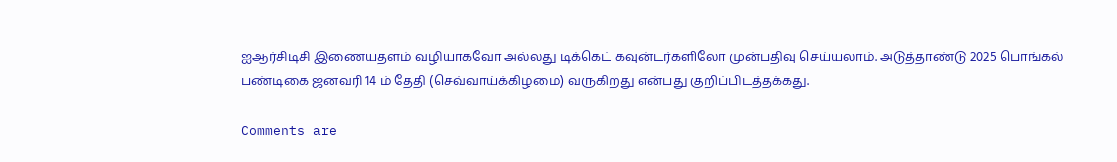ஐஆர்சிடிசி இணையதளம் வழியாகவோ அல்லது டிக்கெட் கவுன்டர்களிலோ முன்பதிவு செய்யலாம். அடுத்தாண்டு 2025 பொங்கல் பண்டிகை ஜனவரி 14 ம் தேதி (செவ்வாய்க்கிழமை) வருகிறது என்பது குறிப்பிடத்தக்கது.

Comments are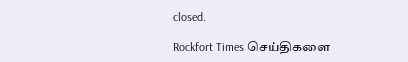closed.

Rockfort Times செய்திகளை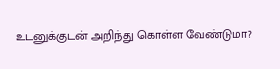உடனுக்குடன் அறிந்து கொள்ள வேண்டுமா?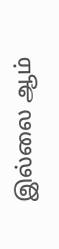இல்லை ஆம்